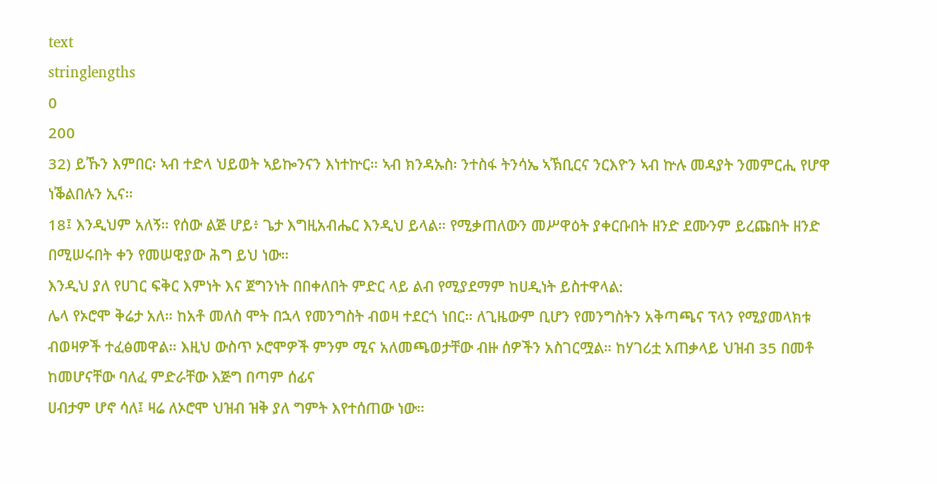text
stringlengths
0
200
32) ይኹን እምበር፡ ኣብ ተድላ ህይወት ኣይኰንናን እነተኵር። ኣብ ክንዳኡስ፡ ንተስፋ ትንሳኤ ኣኽቢርና ንርእዮን ኣብ ኵሉ መዳያት ንመምርሒ የሆዋ ነቕልበሉን ኢና።
18፤ እንዲህም አለኝ። የሰው ልጅ ሆይ፥ ጌታ እግዚአብሔር እንዲህ ይላል። የሚቃጠለውን መሥዋዕት ያቀርቡበት ዘንድ ደሙንም ይረጩበት ዘንድ በሚሠሩበት ቀን የመሠዊያው ሕግ ይህ ነው።
እንዲህ ያለ የሀገር ፍቅር እምነት እና ጀግንነት በበቀለበት ምድር ላይ ልብ የሚያደማም ከሀዲነት ይስተዋላል:
ሌላ የኦሮሞ ቅሬታ አለ። ከአቶ መለስ ሞት በኋላ የመንግስት ብወዛ ተደርጎ ነበር። ለጊዜውም ቢሆን የመንግስትን አቅጣጫና ፕላን የሚያመላክቱ ብወዛዎች ተፈፅመዋል። እዚህ ውስጥ ኦሮሞዎች ምንም ሚና አለመጫወታቸው ብዙ ሰዎችን አስገርሟል። ከሃገሪቷ አጠቃላይ ህዝብ 35 በመቶ ከመሆናቸው ባለፈ ምድራቸው እጅግ በጣም ሰፊና
ሀብታም ሆኖ ሳለ፤ ዛሬ ለኦሮሞ ህዝብ ዝቅ ያለ ግምት እየተሰጠው ነው።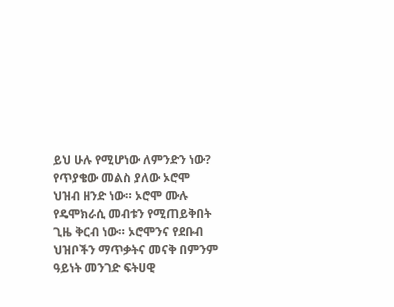ይህ ሁሉ የሚሆነው ለምንድን ነው? የጥያቄው መልስ ያለው ኦሮሞ ህዝብ ዘንድ ነው። ኦሮሞ ሙሉ የዴሞክራሲ መብቱን የሚጠይቅበት ጊዜ ቅርብ ነው። ኦሮሞንና የደቡብ ህዝቦችን ማጥቃትና መናቅ በምንም ዓይነት መንገድ ፍትሀዊ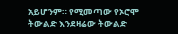አይሆንም። የሚመጣው የኦሮሞ
ትውልድ እንደዛሬው ትውልድ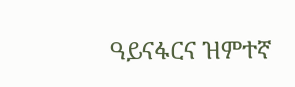ዓይናፋርና ዝምተኛ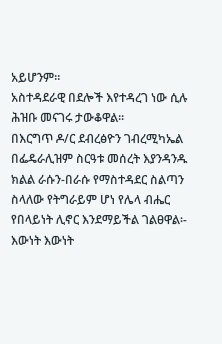አይሆንም።
አስተዳደራዊ በደሎች እየተዳረገ ነው ሲሉ ሕዝቡ መናገሩ ታውቆዋል፡፡
በእርግጥ ዶ/ር ደብረፅዮን ገብረሚካኤል በፌዴራሊዝም ስርዓቱ መሰረት እያንዳንዱ ክልል ራሱን-በራሱ የማስተዳደር ስልጣን ስላለው የትግራይም ሆነ የሌላ ብሔር የበላይነት ሊኖር እንደማይችል ገልፀዋል፡-
እውነት እውነት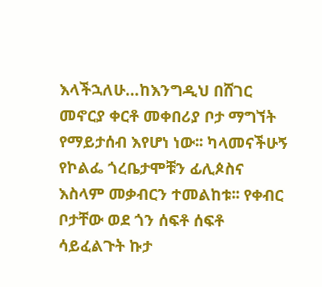እላችኋለሁ…ከእንግዲህ በሸገር መኖርያ ቀርቶ መቀበሪያ ቦታ ማግኘት የማይታሰብ እየሆነ ነው፡፡ ካላመናችሁኝ የኮልፌ ጎረቤታሞቹን ፊሊጶስና እስላም መቃብርን ተመልከቱ፡፡ የቀብር ቦታቸው ወደ ጎን ሰፍቶ ሰፍቶ ሳይፈልጉት ኩታ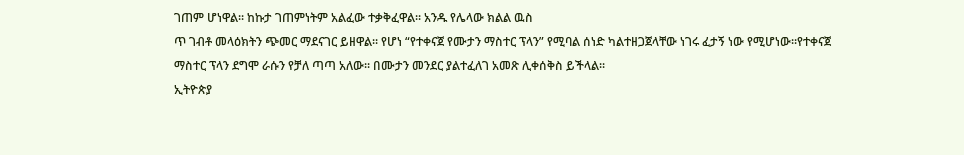ገጠም ሆነዋል፡፡ ከኩታ ገጠምነትም አልፈው ተቃቅፈዋል፡፡ አንዱ የሌላው ክልል ዉስ
ጥ ገብቶ መላዕክትን ጭመር ማደናገር ይዘዋል፡፡ የሆነ “የተቀናጀ የሙታን ማስተር ፕላን” የሚባል ሰነድ ካልተዘጋጀላቸው ነገሩ ፈታኝ ነው የሚሆነው፡፡የተቀናጀ ማስተር ፕላን ደግሞ ራሱን የቻለ ጣጣ አለው፡፡ በሙታን መንደር ያልተፈለገ አመጽ ሊቀሰቅስ ይችላል፡፡
ኢትዮጵያ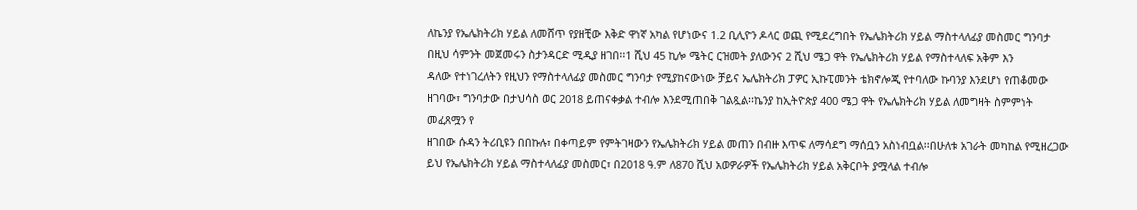ለኬንያ የኤሌክትሪክ ሃይል ለመሸጥ የያዘቺው እቅድ ዋነኛ አካል የሆነውና 1.2 ቢሊዮን ዶላር ወጪ የሚደረግበት የኤሌክትሪክ ሃይል ማስተላለፊያ መስመር ግንባታ በዚህ ሳምንት መጀመሩን ስታንዳርድ ሚዲያ ዘገበ፡፡1 ሺህ 45 ኪሎ ሜትር ርዝመት ያለውንና 2 ሺህ ሜጋ ዋት የኤሌክትሪክ ሃይል የማስተላለፍ አቅም እን
ዳለው የተነገረለትን የዚህን የማስተላለፊያ መስመር ግንባታ የሚያከናውነው ቻይና ኤሌክትሪክ ፓዎር ኢኩፒመንት ቴክኖሎጂ የተባለው ኩባንያ እንደሆነ የጠቆመው ዘገባው፣ ግንባታው በታህሳስ ወር 2018 ይጠናቀቃል ተብሎ እንደሚጠበቅ ገልጿል፡፡ኬንያ ከኢትዮጵያ 400 ሜጋ ዋት የኤሌክትሪክ ሃይል ለመግዛት ስምምነት መፈጸሟን የ
ዘገበው ሱዳን ትሪቢዩን በበኩሉ፣ በቀጣይም የምትገዛውን የኤሌክትሪክ ሃይል መጠን በብዙ እጥፍ ለማሳደግ ማሰቧን አስነብቧል፡፡በሁለቱ አገራት መካከል የሚዘረጋው ይህ የኤሌክትሪክ ሃይል ማስተላለፊያ መስመር፣ በ2018 ዓ.ም ለ870 ሺህ አወዎራዎች የኤሌክትሪክ ሃይል አቅርቦት ያሟላል ተብሎ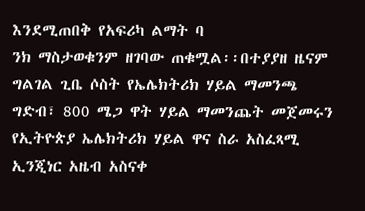እንደሚጠበቅ የአፍሪካ ልማት ባ
ንክ ማስታወቁንም ዘገባው ጠቁሟል፡፡በተያያዘ ዜናም ግልገል ጊቤ ሶስት የኤሌክትሪክ ሃይል ማመንጫ ግድብ፣ 800 ሜጋ ዋት ሃይል ማመንጨት መጀመሩን የኢትዮጵያ ኤሌክትሪክ ሃይል ዋና ስራ አስፈጻሚ ኢንጂነር አዜብ አስናቀ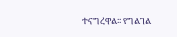ተናግረዋል፡፡ የግልገል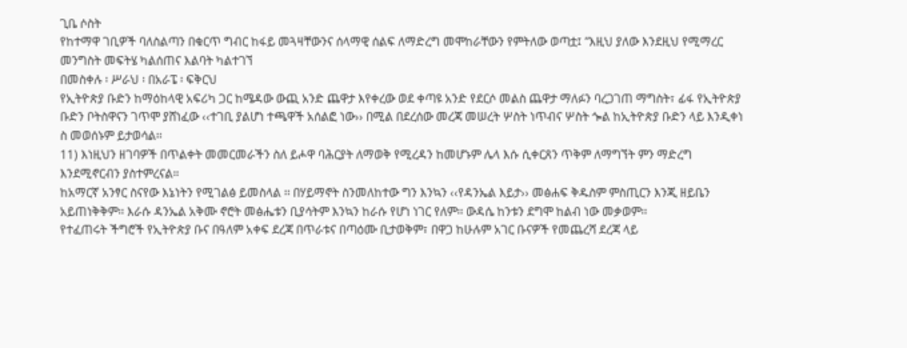ጊቤ ሶስት
የከተማዋ ገቢዎች ባለስልጣን በቁርጥ ግብር ከፋይ መጓዛቸውንና ሰላማዊ ሰልፍ ለማድረግ መሞከራቸውን የምትለው ወጣቷ፤ ”እዚህ ያለው እንደዚህ የሚማረር መንግስት መፍትሄ ካልሰጠና እልባት ካልተገኘ
በመስቀሉ ፡ ሥራህ ፡ በአራፔ ፡ ፍቅርህ
የኢትዮጵያ ቡድን ከማዕከላዊ አፍሪካ ጋር ከሜዳው ውጪ አንድ ጨዋታ እየቀረው ወደ ቀጣዩ አንድ የደርሶ መልስ ጨዋታ ማለፉን ባረጋገጠ ማግስት፣ ፊፋ የኢትዮጵያ ቡድን ቦትስዋናን ገጥሞ ያሸነፈው ‹‹ተገቢ ያልሆነ ተጫዋች አሰልፎ ነው›› በሚል በደረሰው መረጃ መሠረት ሦስት ነጥብና ሦስት ጐል ከኢትዮጵያ ቡድን ላይ እንዲቀነ
ስ መወሰኑም ይታወሳል፡፡
11) እነዚህን ዘገባዎች በጥልቀት መመርመራችን ስለ ይሖዋ ባሕርያት ለማወቅ የሚረዳን ከመሆኑም ሌላ እሱ ሲቀርጸን ጥቅም ለማግኘት ምን ማድረግ እንደሚኖርብን ያስተምረናል።
ከአማርኛ አንፃር ስናየው እኔነትን የሚገልፅ ይመስላል ፡፡ በሃይማኖት ስንመለከተው ግን እንኳን ‹‹የዳንኤል እይታ›› መፅሐፍ ቅዱስም ምስጢርን እንጂ ዘይቤን አይጠነቅቅም፡፡ እራሱ ዳንኤል አቅሙ ኖሮት መፅሔቱን ቢያሳትም እንኳን ከራሱ የሆነ ነገር የለም፡፡ ውዳሴ ከንቱን ደግሞ ከልብ ነው መቃወም፡፡
የተፈጠሩት ችግሮች የኢትዮጵያ ቡና በዓለም አቀፍ ደረጃ በጥራቱና በጣዕሙ ቢታወቅም፣ በዋጋ ከሁሉም አገር ቡናዎች የመጨረሻ ደረጃ ላይ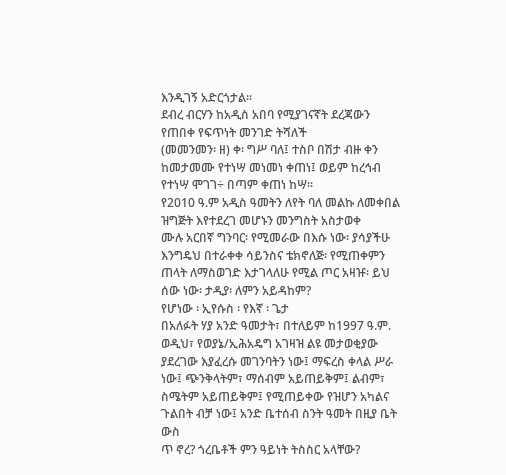እንዲገኝ አድርጎታል፡፡
ደብረ ብርሃን ከአዲስ አበባ የሚያገናኛት ደረጃውን የጠበቀ የፍጥነት መንገድ ትሻለች
(መመንመን፡ ዘ) ቀ፡ ግሥ ባለ፤ ተስቦ በሽታ ብዙ ቀን ከመታመሙ የተነሣ መነመነ ቀጠነ፤ ወይም ከረኅብ የተነሣ ሞገገ÷ በጣም ቀጠነ ከሣ፡፡
የ2010 ዓ.ም አዲስ ዓመትን ለየት ባለ መልኩ ለመቀበል ዝግጅት እየተደረገ መሆኑን መንግስት አስታወቀ
ሙሉ አርበኛ ግንባር፡ የሚመራው በእሱ ነው፡ ያሳያችሁ እንግዴህ በተራቀቀ ሳይንስና ቴክኖለጅ፡ የሚጠቀምን ጠላት ለማስወገድ እታገላለሁ የሚል ጦር አዛዡ፡ ይህ ሰው ነው፡ ታዲያ፡ ለምን አይዳከም?
የሆነው ፡ ኢየሱስ ፡ የእኛ ፡ ጌታ
በአለፉት ሃያ አንድ ዓመታት፣ በተለይም ከ1997 ዓ.ም. ወዲህ፣ የወያኔ/ኢሕአዴግ አገዛዝ ልዩ መታወቂያው ያደረገው እያፈረሱ መገንባትን ነው፤ ማፍረስ ቀላል ሥራ ነው፤ ጭንቅላትም፣ ማሰብም አይጠይቅም፤ ልብም፣ ስሜትም አይጠይቅም፤ የሚጠይቀው የዝሆን አካልና ጉልበት ብቻ ነው፤ አንድ ቤተሰብ ስንት ዓመት በዚያ ቤት ውስ
ጥ ኖረ? ጎረቤቶች ምን ዓይነት ትስስር አላቸው?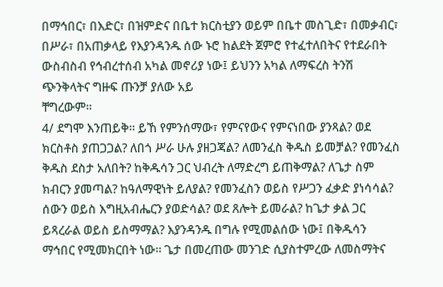በማኅበር፣ በእድር፣ በዝምድና በቤተ ክርስቲያን ወይም በቤተ መስጊድ፣ በመቃብር፣ በሥራ፣ በአጠቃላይ የእያንዳንዱ ሰው ኑሮ ከልደት ጀምሮ የተፈተለበትና የተደራበት ውስብስብ የኅብረተሰብ አካል መኖሪያ ነው፤ ይህንን አካል ለማፍረስ ትንሽ ጭንቅላትና ግዙፍ ጡንቻ ያለው አይ
ቸግረውም፡፡
4/ ደግሞ እንጠይቅ። ይኸ የምንሰማው፣ የምናየውና የምናነበው ያንጻል? ወደ ክርስቶስ ያጠጋጋል? ለበጎ ሥራ ሁሉ ያዘጋጃል? ለመንፈስ ቅዱስ ይመቻል? የመንፈስ ቅዱስ ደስታ አለበት? ከቅዱሳን ጋር ህብረት ለማድረግ ይጠቅማል? ለጌታ ስም ክብርን ያመጣል? ከዓለማዊነት ይለያል? የመንፈስን ወይስ የሥጋን ፈቃድ ያነሳሳል?
ሰውን ወይስ እግዚአብሔርን ያወድሳል? ወደ ጸሎት ይመራል? ከጌታ ቃል ጋር ይጻረራል ወይስ ይስማማል? እያንዳንዱ በግሉ የሚመልሰው ነው፤ በቅዱሳን ማኅበር የሚመክርበት ነው። ጌታ በመረጠው መንገድ ሲያስተምረው ለመስማትና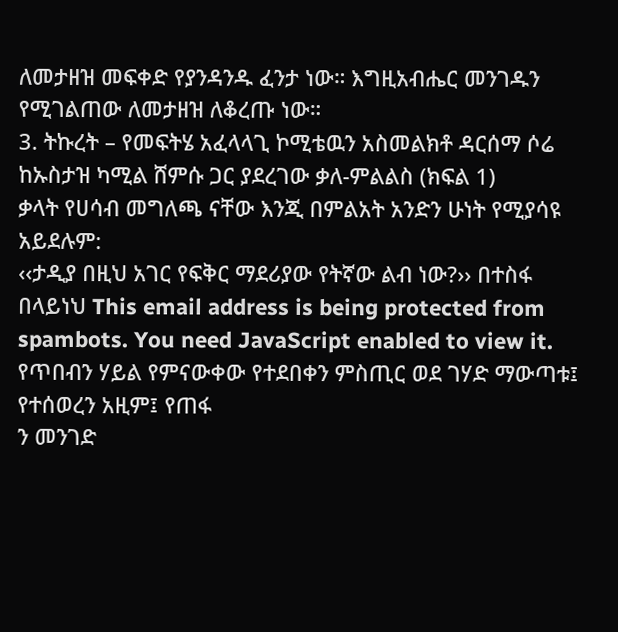ለመታዘዝ መፍቀድ የያንዳንዱ ፈንታ ነው። እግዚአብሔር መንገዱን የሚገልጠው ለመታዘዝ ለቆረጡ ነው።
3. ትኩረት – የመፍትሄ አፈላላጊ ኮሚቴዉን አስመልክቶ ዳርሰማ ሶሬ ከኡስታዝ ካሚል ሸምሱ ጋር ያደረገው ቃለ-ምልልስ (ክፍል 1)
ቃላት የሀሳብ መግለጫ ናቸው እንጂ በምልአት አንድን ሁነት የሚያሳዩ አይደሉም:
‹‹ታዲያ በዚህ አገር የፍቅር ማደሪያው የትኛው ልብ ነው?›› በተስፋ በላይነህ This email address is being protected from spambots. You need JavaScript enabled to view it. የጥበብን ሃይል የምናውቀው የተደበቀን ምስጢር ወደ ገሃድ ማውጣቱ፤ የተሰወረን አዚም፤ የጠፋ
ን መንገድ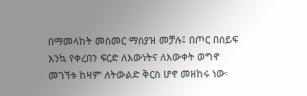በማመላከት መስመር ማስያዝ መቻሉ፤ በጦር በሰይፍ እንኳ የቀረበን ፍርድ ለእውነትና ለእውቀት ወግኖ መገኘቱ ከዛም ለትውልድ ቅርስ ሆኖ መዘከሩ ነው፡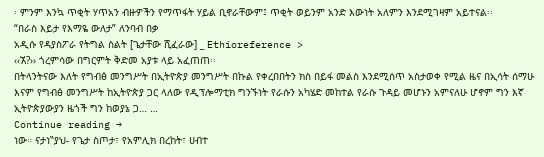፡ ምንም እንኳ ጥቂት ሃጥአን ብዙዎችን የማጥፋት ሃይል ቢኖራቸውም፤ ጥቂት ወይንም አንድ እውነት አለምን እንደሚገዛም አይተናል፡፡
“በራስ እይታ የእማዬ ውለታ” ለንባብ በቃ
አዲሱ የዳያስፖራ የትግል ስልት [ጌታቸው ሺፈራው] _ Ethioreference >
‹‹ኧ?›› ጎረምሳው በግርምት ቅድመ አያቱ ላይ አፈጠጠ፡፡
በትላንትናው እለት የግብፅ መንግሥት በኢትዮጵያ መንግሥት በኩል የቀረበበትን ክስ በይፋ መልስ እንደሚሰጥ አስታወቀ የሚል ዜና በኢሳት ሰማሁ እናም የግብፅ መንግሥት ከኢትዮጵያ ጋር ላለው የዲፕሎማቲክ ግንኙነት የራሱን አካሄድ መከተል የራሱ ጉዳይ መሆኑን አምናለሁ ሆኖም ግን እኛ ኢትዮጵያውያን ዜጎች ግን ከወያኔ ጋ… …
Continue reading →
ነው። ናታነ‟ያህ- የጌታ ስጦታ፣ የአምሊክ በረከት፣ ሀብተ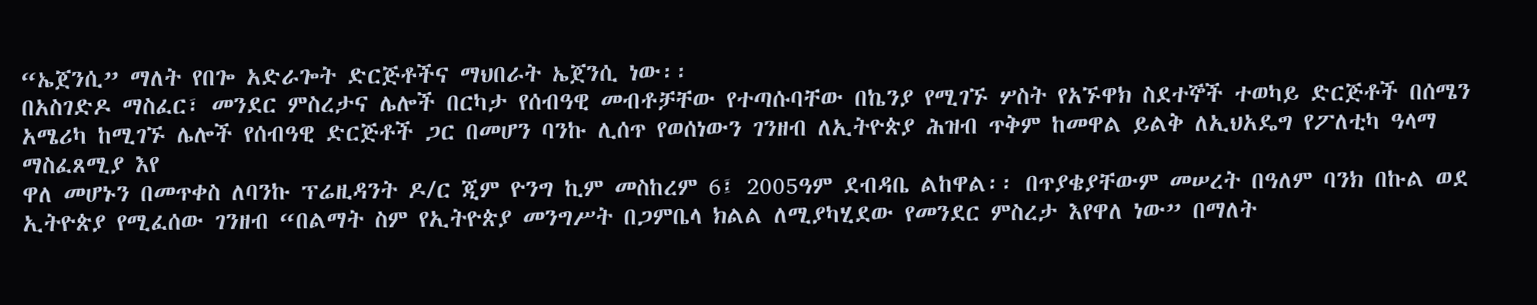“ኤጀንሲ” ማለት የበጐ አድራጐት ድርጅቶችና ማህበራት ኤጀንሲ ነው፡፡
በአስገድዶ ማስፈር፣ መንደር ምስረታና ሌሎች በርካታ የሰብዓዊ መብቶቻቸው የተጣሱባቸው በኬንያ የሚገኙ ሦስት የአኙዋክ ስደተኞች ተወካይ ድርጅቶች በሰሜን አሜሪካ ከሚገኙ ሌሎች የሰብዓዊ ድርጅቶች ጋር በመሆን ባንኩ ሊሰጥ የወሰነውን ገንዘብ ለኢትዮጵያ ሕዝብ ጥቅም ከመዋል ይልቅ ለኢህአዴግ የፖለቲካ ዓላማ ማስፈጸሚያ እየ
ዋለ መሆኑን በመጥቀስ ለባንኩ ፕሬዚዳንት ዶ/ር ጂም ዮንግ ኪም መስከረም 6፤ 2005ዓም ደብዳቤ ልከዋል፡፡ በጥያቄያቸውም መሠረት በዓለም ባንክ በኩል ወደ ኢትዮጵያ የሚፈሰው ገንዘብ “በልማት ስም የኢትዮጵያ መንግሥት በጋምቤላ ክልል ለሚያካሂደው የመንደር ምስረታ እየዋለ ነው” በማለት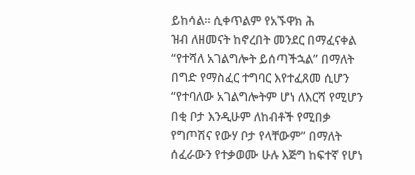ይከሳል፡፡ ሲቀጥልም የአኙዋክ ሕ
ዝብ ለዘመናት ከኖረበት መንደር በማፈናቀል “የተሻለ አገልግሎት ይሰጣችኋል” በማለት በግድ የማስፈር ተግባር እየተፈጸመ ሲሆን “የተባለው አገልግሎትም ሆነ ለእርሻ የሚሆን በቂ ቦታ እንዲሁም ለከብቶች የሚበቃ የግጦሽና የውሃ ቦታ የላቸውም” በማለት ሰፈራውን የተቃወሙ ሁሉ እጅግ ከፍተኛ የሆነ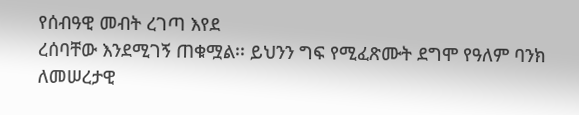የሰብዓዊ መብት ረገጣ እየደ
ረሰባቸው እንደሚገኝ ጠቁሟል፡፡ ይህንን ግፍ የሚፈጽሙት ደግሞ የዓለም ባንክ ለመሠረታዊ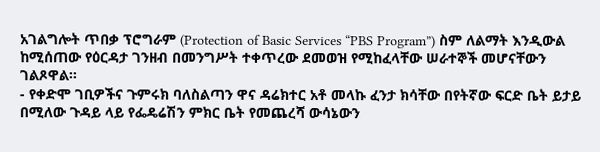አገልግሎት ጥበቃ ፕሮግራም (Protection of Basic Services “PBS Program”) ስም ለልማት እንዲውል ከሚሰጠው የዕርዳታ ገንዘብ በመንግሥት ተቀጥረው ደመወዝ የሚከፈላቸው ሠራተኞች መሆናቸውን ገልጾዋል፡፡
- የቀድሞ ገቢዎችና ጉምሩክ ባለስልጣን ዋና ዳሬክተር አቶ መላኩ ፈንታ ክሳቸው በየትኛው ፍርድ ቤት ይታይ በሚለው ጉዳይ ላይ የፌዴሬሽን ምክር ቤት የመጨረሻ ውሳኔውን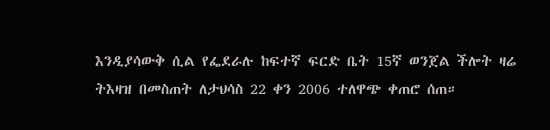እንዲያሳውቅ ሲል የፌደራሉ ከፍተኛ ፍርድ ቤት 15ኛ ወንጀል ችሎት ዛሬ ትእዛዝ በመስጠት ለታህሳስ 22 ቀን 2006 ተለዋጭ ቀጠሮ ሰጠ።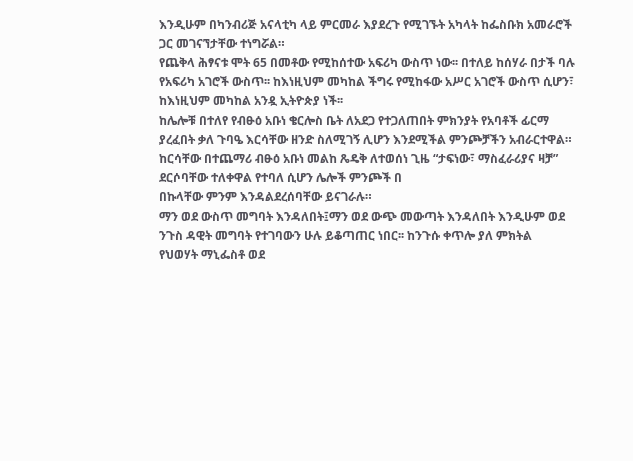እንዲሁም በካንብሪጅ አናላቲካ ላይ ምርመራ እያደረጉ የሚገኙት አካላት ከፌስቡክ አመራሮች ጋር መገናኘታቸው ተነግሯል።
የጨቅላ ሕፃናቱ ሞት 65 በመቶው የሚከሰተው አፍሪካ ውስጥ ነው፡፡ በተለይ ከሰሃራ በታች ባሉ የአፍሪካ አገሮች ውስጥ፡፡ ከእነዚህም መካከል ችግሩ የሚከፋው አሥር አገሮች ውስጥ ሲሆን፣ ከእነዚህም መካከል አንዷ ኢትዮጵያ ነች፡፡
ከሌሎቹ በተለየ የብፁዕ አቡነ ቄርሎስ ቤት ለአደጋ የተጋለጠበት ምክንያት የአባቶች ፊርማ ያረፈበት ቃለ ጉባዔ እርሳቸው ዘንድ ስለሚገኝ ሊሆን እንደሚችል ምንጮቻችን አብራርተዋል። ከርሳቸው በተጨማሪ ብፁዕ አቡነ መልከ ጼዴቅ ለተወሰነ ጊዜ “ታፍነው፣ ማስፈራሪያና ዛቻ” ደርሶባቸው ተለቀዋል የተባለ ሲሆን ሌሎች ምንጮች በ
በኩላቸው ምንም እንዳልደረሰባቸው ይናገራሉ።
ማን ወደ ውስጥ መግባት እንዳለበት፤ማን ወደ ውጭ መውጣት እንዳለበት እንዲሁም ወደ ንጉስ ዳዊት መግባት የተገባውን ሁሉ ይቆጣጠር ነበር፡፡ ከንጉሱ ቀጥሎ ያለ ምክትል
የህወሃት ማኒፌስቶ ወደ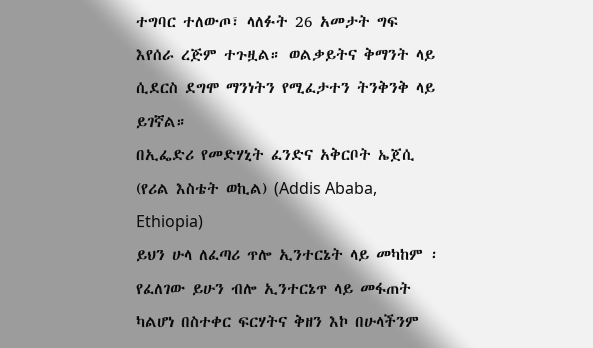ተግባር ተለውጦ፣ ላለፉት 26 አመታት ግፍ እየሰራ ረጅም ተጉዟል። ወልቃይትና ቅማንት ላይ ሲደርስ ደግሞ ማንነትን የሚፈታተን ትንቅንቅ ላይ ይገኛል።
በኢፌድሪ የመድሃኒት ፈንድና አቅርቦት ኤጀሲ (የሪል እስቴት ወኪል) (Addis Ababa, Ethiopia)
ይህን ሁላ ለፈጣሪ ጥሎ ኢንተርኔት ላይ መካከም ፡ የፈለገው ይሁን ብሎ ኢንተርኔጥ ላይ መፋጠት ካልሆነ በስተቀር ፍርሃትና ቅዘን እኮ በሁላችንም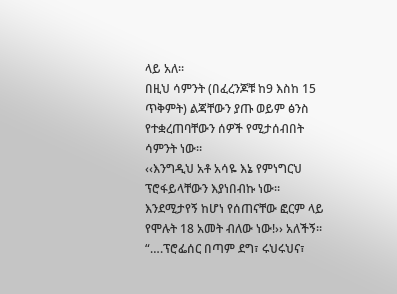ላይ አለ፡፡
በዚህ ሳምንት (በፈረንጆቹ ከ9 እስከ 15 ጥቅምት) ልጃቸውን ያጡ ወይም ፅንስ የተቋረጠባቸውን ሰዎች የሚታሰብበት ሳምንት ነው።
‹‹እንግዲህ አቶ አሳዬ እኔ የምነግርህ ፕሮፋይላቸውን እያነበብኩ ነው፡፡ እንደሚታየኝ ከሆነ የሰጠናቸው ፎርም ላይ የሞሉት 18 አመት ብለው ነው!›› አለችኝ፡፡
“….ፕሮፌሰር በጣም ደግ፣ ሩህሩህና፣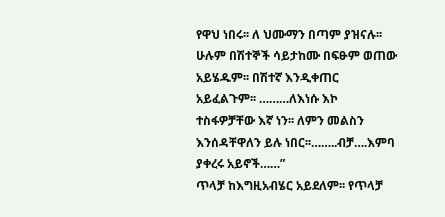የዋህ ነበሩ፡፡ ለ ህሙማን በጣም ያዝናሉ፡፡ ሁሉም በሽተኞች ሳይታከሙ በፍፁም ወጠው አይሄዱም፡፡ በሽተኛ እንዲቀጠር አይፈልጉም፡፡ ………ለእነሱ እኮ ተስፋዎቻቸው እኛ ነን፡፡ ለምን መልስን እንሰዳቸዋለን ይሉ ነበር፡፡……..ብቻ….እምባ ያቀረሩ አይኖች……”
ጥላቻ ከእግዚአብሄር አይደለም፡፡ የጥላቻ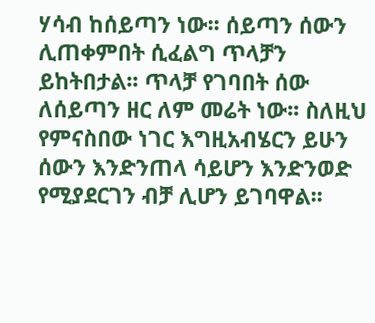ሃሳብ ከሰይጣን ነው፡፡ ሰይጣን ሰውን ሊጠቀምበት ሲፈልግ ጥላቻን ይከትበታል፡፡ ጥላቻ የገባበት ሰው ለሰይጣን ዘር ለም መሬት ነው፡፡ ስለዚህ የምናስበው ነገር እግዚአብሄርን ይሁን ሰውን እንድንጠላ ሳይሆን እንድንወድ የሚያደርገን ብቻ ሊሆን ይገባዋል፡፡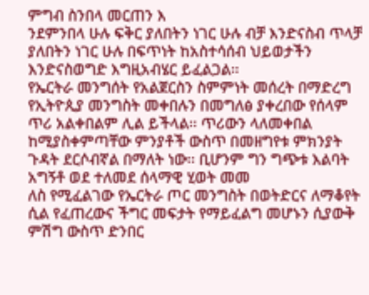ምግብ ስንበላ መርጠን እ
ንደምንበላ ሁሉ ፍቅር ያለበትን ነገር ሁሉ ብቻ እንድናስብ ጥላቻ ያለበትን ነገር ሁሉ በፍጥነት ከአስተሳሰብ ህይወታችን እንድናስወግድ እግዚአብሄር ይፈልጋል፡፡
የኤርትራ መንግሰት የአልጀርስን ስምምነት መሰረት በማድረግ የኢትዮጲያ መንግስት መቀበሉን በመግለፅ ያቀረበው የሰላም ጥሪ አልቀበልም ሊል ይችላል፡፡ ጥሪውን ላለመቀበል ከሚያስቀምጣቸው ምንያቶች ውስጥ በመዘግየቱ ምክንያት ጉዳት ደርሶብኛል በማለት ነው፡፡ ቢሆንም ግን ግጭቱ እልባት አግኝቶ ወደ ተለመደ ሰላማዊ ሂወት መመ
ለስ የሚፈልገው የኤርትራ ጦር መንግስት በወትድርና ለማቆየት ሲል የፈጠረውና ችግር መፍታት የማይፈልግ መሆኑን ሲያውቅ ምሽግ ውስጥ ድንበር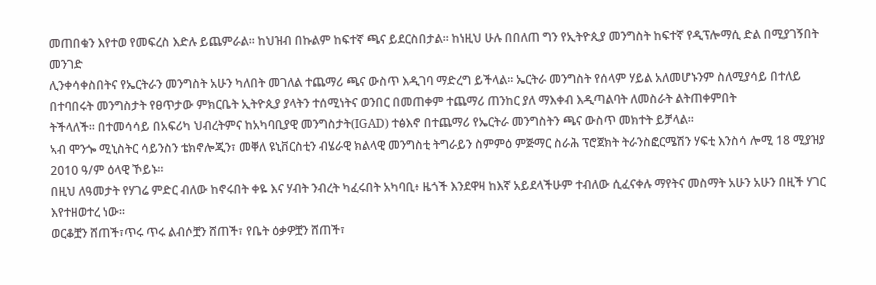መጠበቁን እየተወ የመፍረስ እድሉ ይጨምራል፡፡ ከህዝብ በኩልም ከፍተኛ ጫና ይደርስበታል፡፡ ከነዚህ ሁሉ በበለጠ ግን የኢትዮጲያ መንግስት ከፍተኛ የዲፕሎማሲ ድል በሚያገኝበት መንገድ
ሊንቀሳቀስበትና የኤርትራን መንግስት አሁን ካለበት መገለል ተጨማሪ ጫና ውስጥ እዲገባ ማድረግ ይችላል፡፡ ኤርትራ መንግስት የሰላም ሃይል አለመሆኑንም ስለሚያሳይ በተለይ በተባበሩት መንግስታት የፀጥታው ምክርቤት ኢትዮጲያ ያላትን ተሰሚነትና ወንበር በመጠቀም ተጨማሪ ጠንከር ያለ ማእቀብ እዲጣልባት ለመስራት ልትጠቀምበት
ትችላለች፡፡ በተመሳሳይ በአፍሪካ ህብረትምና ከአካባቢያዊ መንግስታት(IGAD) ተፅእኖ በተጨማሪ የኤርትራ መንግስትን ጫና ውስጥ መክተት ይቻላል፡፡
ኣብ ሞንጐ ሚኒስትር ሳይንስን ቴክኖሎጂን፣ መቐለ ዩኒቨርስቲን ብሄራዊ ክልላዊ መንግስቲ ትግራይን ስምምዕ ምጅማር ስራሕ ፕሮጀክት ትራንስፎርሜሽን ሃፍቲ እንስሳ ሎሚ 18 ሚያዝያ 2010 ዓ/ም ዕላዊ ኾይኑ፡፡
በዚህ ለዓመታት የሃገሬ ምድር ብለው ከኖሩበት ቀዬ እና ሃብት ንብረት ካፈሩበት አካባቢ፥ ዜጎች እንደዋዛ ከእኛ አይደላችሁም ተብለው ሲፈናቀሉ ማየትና መስማት አሁን አሁን በዚች ሃገር እየተዘወተረ ነው።
ወርቆቿን ሸጠች፣ጥሩ ጥሩ ልብሶቿን ሸጠች፣ የቤት ዕቃዎቿን ሸጠች፣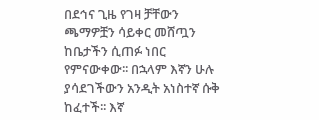በደኅና ጊዜ የገዛ ቻቸውን ጫማዎቿን ሳይቀር መሸጧን ከቤታችን ሲጠፉ ነበር የምናውቀው፡፡ በኋላም እኛን ሁሉ ያሳደገችውን አንዲት አነስተኛ ሱቅ ከፈተች፡፡ እኛ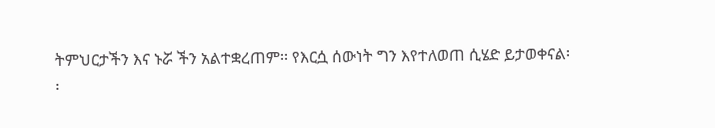ትምህርታችን እና ኑሯ ችን አልተቋረጠም፡፡ የእርሷ ሰውነት ግን እየተለወጠ ሲሄድ ይታወቀናል፡
፡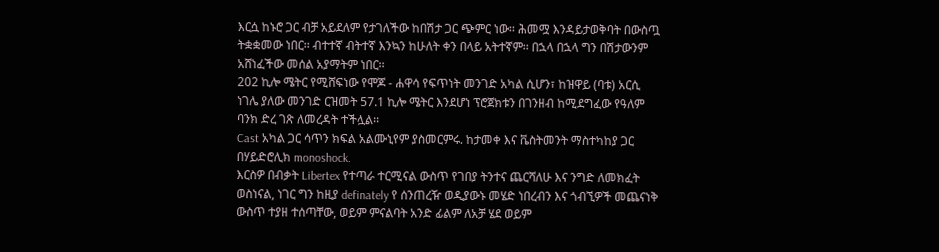እርሷ ከኑሮ ጋር ብቻ አይደለም የታገለችው ከበሽታ ጋር ጭምር ነው፡፡ ሕመሟ እንዳይታወቅባት በውስጧ ትቋቋመው ነበር፡፡ ብተተኛ ብትተኛ እንኳን ከሁለት ቀን በላይ አትተኛም፡፡ በኋላ በኋላ ግን በሽታውንም አሸነፈችው መሰል አያማትም ነበር፡፡
202 ኪሎ ሜትር የሚሸፍነው የሞጆ - ሐዋሳ የፍጥነት መንገድ አካል ሲሆን፣ ከዝዋይ (ባቱ) አርሲ ነገሌ ያለው መንገድ ርዝመት 57.1 ኪሎ ሜትር እንደሆነ ፕሮጀክቱን በገንዘብ ከሚደግፈው የዓለም ባንክ ድረ ገጽ ለመረዳት ተችሏል፡፡
Cast አካል ጋር ሳጥን ክፍል አልሙኒየም ያስመርምሩ. ከታመቀ እና ቬስትመንት ማስተካከያ ጋር በሃይድሮሊክ monoshock.
እርስዎ በብቃት Libertex የተጣራ ተርሚናል ውስጥ የገበያ ትንተና ጨርሻለሁ እና ንግድ ለመክፈት ወስነናል, ነገር ግን ከዚያ definately የ ሰንጠረዥ ወዲያውኑ መሄድ ነበረብን እና ጎብኚዎች መጨናነቅ ውስጥ ተያዘ ተሰጣቸው, ወይም ምናልባት አንድ ፊልም ለአቻ ሄደ ወይም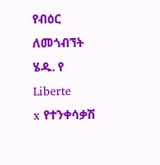የብዕር ለመጎብኘት ሄዱ. የ Liberte
x የተንቀሳቃሽ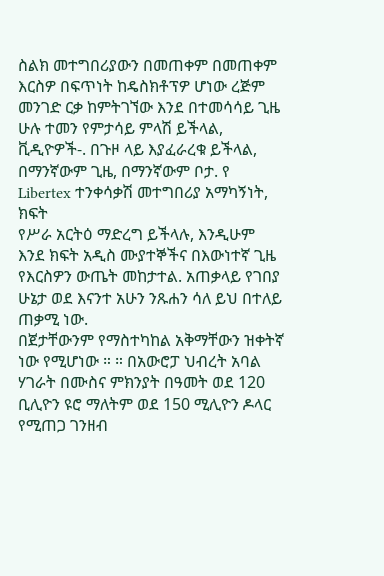ስልክ መተግበሪያውን በመጠቀም በመጠቀም እርስዎ በፍጥነት ከዴስክቶፕዎ ሆነው ረጅም መንገድ ርቃ ከምትገኘው እንደ በተመሳሳይ ጊዜ ሁሉ ተመን የምታሳይ ምላሽ ይችላል, ቪዲዮዎች-. በጉዞ ላይ እያፈራረቁ ይችላል, በማንኛውም ጊዜ, በማንኛውም ቦታ. የ Libertex ተንቀሳቃሽ መተግበሪያ አማካኝነት, ክፍት
የሥራ አርትዕ ማድረግ ይችላሉ, እንዲሁም እንደ ክፍት አዲስ ሙያተኞችና በእውነተኛ ጊዜ የእርስዎን ውጤት መከታተል. አጠቃላይ የገበያ ሁኔታ ወደ እናንተ አሁን ንጹሐን ሳለ ይህ በተለይ ጠቃሚ ነው.
በጀታቸውንም የማስተካከል አቅማቸውን ዝቀትኛ ነው የሚሆነው ። ። በአውሮፓ ህብረት አባል ሃገራት በሙስና ምክንያት በዓመት ወደ 120 ቢሊዮን ዩሮ ማለትም ወደ 150 ሚሊዮን ዶላር የሚጠጋ ገንዘብ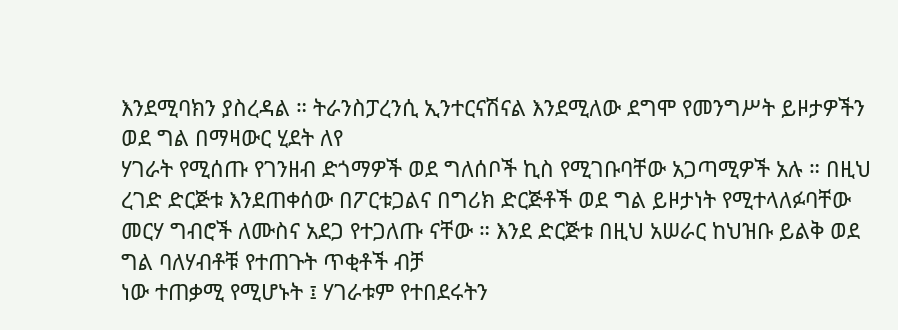እንደሚባክን ያስረዳል ። ትራንስፓረንሲ ኢንተርናሽናል እንደሚለው ደግሞ የመንግሥት ይዞታዎችን ወደ ግል በማዛውር ሂደት ለየ
ሃገራት የሚሰጡ የገንዘብ ድጎማዎች ወደ ግለሰቦች ኪስ የሚገቡባቸው አጋጣሚዎች አሉ ። በዚህ ረገድ ድርጅቱ እንደጠቀሰው በፖርቱጋልና በግሪክ ድርጅቶች ወደ ግል ይዞታነት የሚተላለፉባቸው መርሃ ግብሮች ለሙስና አደጋ የተጋለጡ ናቸው ። እንደ ድርጅቱ በዚህ አሠራር ከህዝቡ ይልቅ ወደ ግል ባለሃብቶቹ የተጠጉት ጥቂቶች ብቻ
ነው ተጠቃሚ የሚሆኑት ፤ ሃገራቱም የተበደሩትን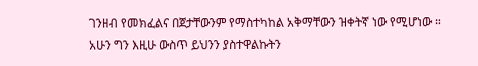ገንዘብ የመክፈልና በጀታቸውንም የማስተካከል አቅማቸውን ዝቀትኛ ነው የሚሆነው ።
አሁን ግን እዚሁ ውስጥ ይህንን ያስተዋልኩትን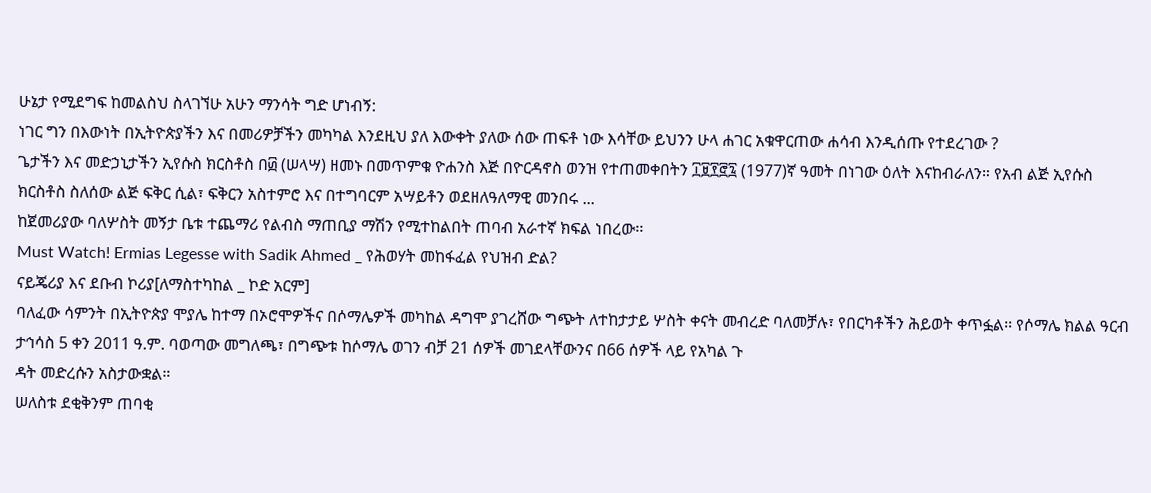ሁኔታ የሚደግፍ ከመልስህ ስላገኘሁ አሁን ማንሳት ግድ ሆነብኝ:
ነገር ግን በእውነት በኢትዮጵያችን እና በመሪዎቻችን መካካል እንደዚህ ያለ እውቀት ያለው ሰው ጠፍቶ ነው እሳቸው ይህንን ሁላ ሐገር አቁዋርጠው ሐሳብ እንዲሰጡ የተደረገው ?
ጌታችን እና መድኃኒታችን ኢየሱስ ክርስቶስ በ፴ (ሠላሣ) ዘመኑ በመጥምቁ ዮሐንስ እጅ በዮርዳኖስ ወንዝ የተጠመቀበትን ፲፱፻፸፯ (1977)ኛ ዓመት በነገው ዕለት እናከብራለን። የአብ ልጅ ኢየሱስ ክርስቶስ ስለሰው ልጅ ፍቅር ሲል፣ ፍቅርን አስተምሮ እና በተግባርም አሣይቶን ወደዘለዓለማዊ መንበሩ ...
ከጀመሪያው ባለሦስት መኝታ ቤቱ ተጨማሪ የልብስ ማጠቢያ ማሽን የሚተከልበት ጠባብ አራተኛ ክፍል ነበረው፡፡
Must Watch! Ermias Legesse with Sadik Ahmed _ የሕወሃት መከፋፈል የህዝብ ድል?
ናይጄሪያ እና ደቡብ ኮሪያ[ለማስተካከል _ ኮድ አርም]
ባለፈው ሳምንት በኢትዮጵያ ሞያሌ ከተማ በኦሮሞዎችና በሶማሌዎች መካከል ዳግሞ ያገረሸው ግጭት ለተከታታይ ሦስት ቀናት መብረድ ባለመቻሉ፣ የበርካቶችን ሕይወት ቀጥፏል፡፡ የሶማሌ ክልል ዓርብ ታኅሳስ 5 ቀን 2011 ዓ.ም. ባወጣው መግለጫ፣ በግጭቱ ከሶማሌ ወገን ብቻ 21 ሰዎች መገደላቸውንና በ66 ሰዎች ላይ የአካል ጉ
ዳት መድረሱን አስታውቋል።
ሠለስቱ ደቂቅንም ጠባቂ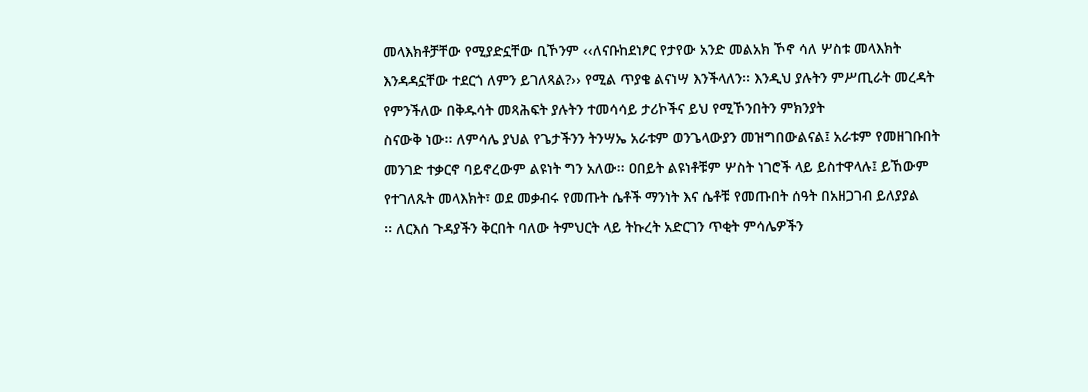መላእክቶቻቸው የሚያድኗቸው ቢኾንም ‹‹ለናቡከደነፆር የታየው አንድ መልአክ ኾኖ ሳለ ሦስቱ መላእክት እንዳዳኗቸው ተደርጎ ለምን ይገለጻል?›› የሚል ጥያቄ ልናነሣ እንችላለን፡፡ እንዲህ ያሉትን ምሥጢራት መረዳት የምንችለው በቅዱሳት መጻሕፍት ያሉትን ተመሳሳይ ታሪኮችና ይህ የሚኾንበትን ምክንያት
ስናውቅ ነው፡፡ ለምሳሌ ያህል የጌታችንን ትንሣኤ አራቱም ወንጌላውያን መዝግበውልናል፤ አራቱም የመዘገቡበት መንገድ ተቃርኖ ባይኖረውም ልዩነት ግን አለው፡፡ ዐበይት ልዩነቶቹም ሦስት ነገሮች ላይ ይስተዋላሉ፤ ይኸውም የተገለጹት መላእክት፣ ወደ መቃብሩ የመጡት ሴቶች ማንነት እና ሴቶቹ የመጡበት ሰዓት በአዘጋገብ ይለያያል
፡፡ ለርእሰ ጉዳያችን ቅርበት ባለው ትምህርት ላይ ትኩረት አድርገን ጥቂት ምሳሌዎችን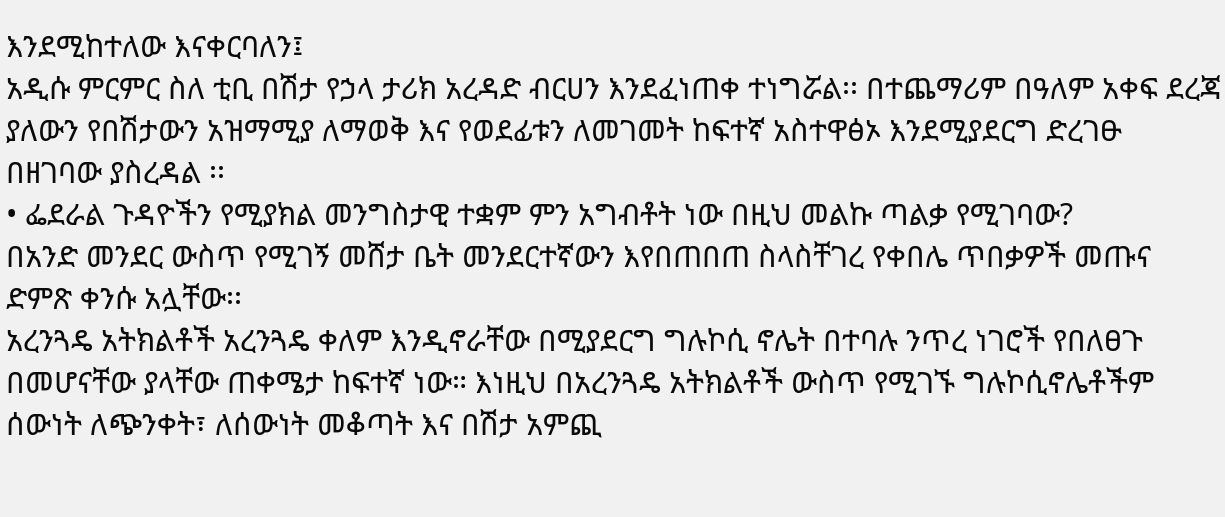እንደሚከተለው እናቀርባለን፤
አዲሱ ምርምር ስለ ቲቢ በሽታ የኃላ ታሪክ አረዳድ ብርሀን እንደፈነጠቀ ተነግሯል፡፡ በተጨማሪም በዓለም አቀፍ ደረጃ ያለውን የበሽታውን አዝማሚያ ለማወቅ እና የወደፊቱን ለመገመት ከፍተኛ አስተዋፅኦ እንደሚያደርግ ድረገፁ በዘገባው ያስረዳል ፡፡
• ፌደራል ጉዳዮችን የሚያክል መንግስታዊ ተቋም ምን አግብቶት ነው በዚህ መልኩ ጣልቃ የሚገባው?
በአንድ መንደር ውስጥ የሚገኝ መሸታ ቤት መንደርተኛውን እየበጠበጠ ስላስቸገረ የቀበሌ ጥበቃዎች መጡና ድምጽ ቀንሱ አሏቸው፡፡
አረንጓዴ አትክልቶች አረንጓዴ ቀለም እንዲኖራቸው በሚያደርግ ግሉኮሲ ኖሌት በተባሉ ንጥረ ነገሮች የበለፀጉ በመሆናቸው ያላቸው ጠቀሜታ ከፍተኛ ነው። እነዚህ በአረንጓዴ አትክልቶች ውስጥ የሚገኙ ግሉኮሲኖሌቶችም ሰውነት ለጭንቀት፣ ለሰውነት መቆጣት እና በሽታ አምጪ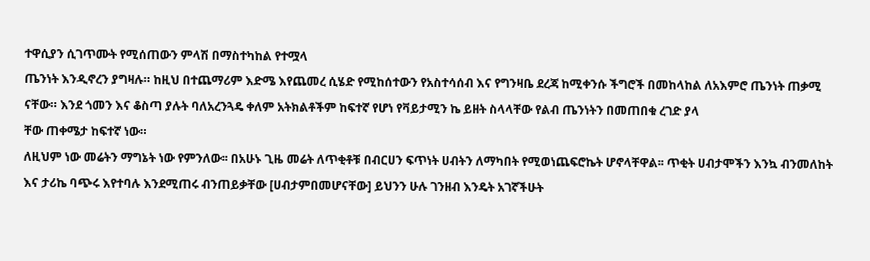ተዋሲያን ሲገጥሙት የሚሰጠውን ምላሽ በማስተካከል የተሟላ
ጤንነት እንዲኖረን ያግዛሉ። ከዚህ በተጨማሪም እድሜ እየጨመረ ሲሄድ የሚከሰተውን የአስተሳሰብ እና የግንዛቤ ደረጃ ከሚቀንሱ ችግሮች በመከላከል ለአእምሮ ጤንነት ጠቃሚ ናቸው። እንደ ጎመን እና ቆስጣ ያሉት ባለአረንጓዴ ቀለም አትክልቶችም ከፍተኛ የሆነ የቫይታሚን ኬ ይዘት ስላላቸው የልብ ጤንነትን በመጠበቁ ረገድ ያላ
ቸው ጠቀሜታ ከፍተኛ ነው።
ለዚህም ነው መሬትን ማግኔት ነው የምንለው፡፡ በአሁኑ ጊዜ መሬት ለጥቂቶቹ በብርሀን ፍጥነት ሀብትን ለማካበት የሚወነጨፍሮኬት ሆኖላቸዋል፡፡ ጥቂት ሀብታሞችን እንኳ ብንመለከት እና ታሪኬ ባጭሩ እየተባሉ እንደሚጠሩ ብንጠይቃቸው [ሀብታምበመሆናቸው] ይህንን ሁሉ ገንዘብ እንዴት አገኛችሁት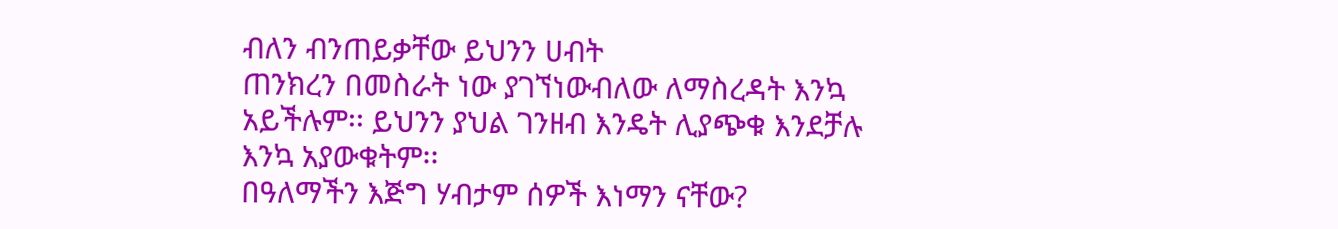ብለን ብንጠይቃቸው ይህንን ሀብት
ጠንክረን በመስራት ነው ያገኘነውብለው ለማስረዳት እንኳ አይችሉም፡፡ ይህንን ያህል ገንዘብ እንዴት ሊያጭቁ እንደቻሉ እንኳ አያውቁትም፡፡
በዓለማችን እጅግ ሃብታም ሰዎች እነማን ናቸው?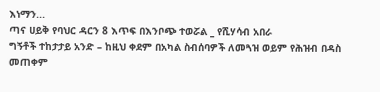እነማን...
ጣና ሀይቅ የባህር ዳርን 8 እጥፍ በእንቦጭ ተወሯል _ የሺሃሳብ አበራ
ግኝቶች ተከታታይ አንድ – ከዚህ ቀደም በአካል ስብሰባዎች ለመጓዝ ወይም የሕዝብ በዳስ መጠቀም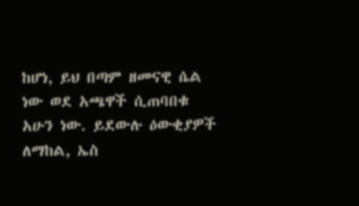ከሆነ, ይህ በጣም ዘመናዊ ሴል ነው ወደ አጫዋች ሲጠባበቁ አሁን ነው. ይደውሉ ዕውቂያዎች ለማከል, ኤስ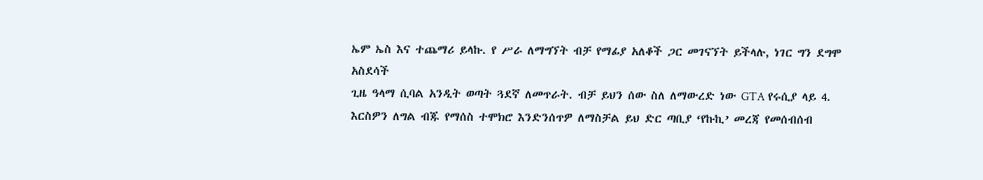ኤም ኤስ እና ተጨማሪ ይላኩ. የ ሥራ ለማግኘት ብቻ የማፊያ አለቆች ጋር መገናኘት ይችላሉ, ነገር ግን ደግሞ አስደሳች
ጊዜ ዓላማ ሲባል አንዲት ወጣት ጓደኛ ለመጥራት. ብቻ ይህን ሰው ስለ ለማውረድ ነው GTA የሩሲያ ላይ 4.
እርስዎን ለግል ብጁ የማሰስ ተሞክሮ እንድንሰጥዎ ለማስቻል ይህ ድር ጣቢያ ‘የኩኪ’ መረጃ የመሰብሰብ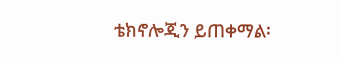ቴክኖሎጂን ይጠቀማል፡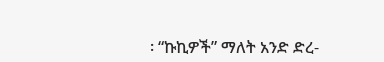፡ “ኩኪዎች” ማለት አንድ ድረ-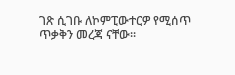ገጽ ሲገቡ ለኮምፒውተርዎ የሚሰጥ ጥቃቅን መረጃ ናቸው፡፡